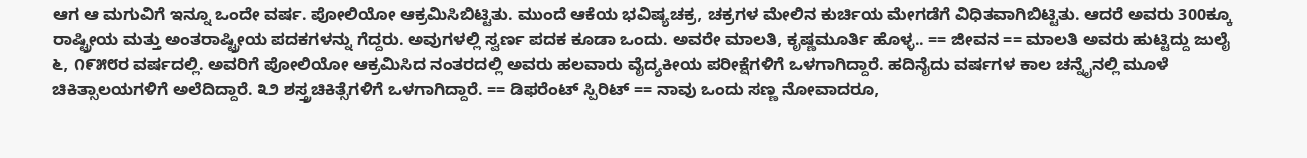ಆಗ ಆ ಮಗುವಿಗೆ ಇನ್ನೂ ಒಂದೇ ವರ್ಷ. ಪೋಲಿಯೋ ಆಕ್ರಮಿಸಿಬಿಟ್ಟಿತು. ಮುಂದೆ ಆಕೆಯ ಭವಿಷ್ಯಚಕ್ರ, ಚಕ್ರಗಳ ಮೇಲಿನ ಕುರ್ಚಿಯ ಮೇಗಡೆಗೆ ವಿಧಿತವಾಗಿಬಿಟ್ಟಿತು. ಆದರೆ ಅವರು 300ಕ್ಕೂ ರಾಷ್ಟ್ರೀಯ ಮತ್ತು ಅಂತರಾಷ್ಟ್ರೀಯ ಪದಕಗಳನ್ನು ಗೆದ್ದರು. ಅವುಗಳಲ್ಲಿ ಸ್ವರ್ಣ ಪದಕ ಕೂಡಾ ಒಂದು. ಅವರೇ ಮಾಲತಿ, ಕೃಷ್ಣಮೂರ್ತಿ ಹೊಳ್ಳ.. == ಜೀವನ == ಮಾಲತಿ ಅವರು ಹುಟ್ಟಿದ್ದು ಜುಲೈ ೬, ೧೯೫೮ರ ವರ್ಷದಲ್ಲಿ. ಅವರಿಗೆ ಪೋಲಿಯೋ ಆಕ್ರಮಿಸಿದ ನಂತರದಲ್ಲಿ ಅವರು ಹಲವಾರು ವೈದ್ಯಕೀಯ ಪರೀಕ್ಷೆಗಳಿಗೆ ಒಳಗಾಗಿದ್ದಾರೆ. ಹದಿನೈದು ವರ್ಷಗಳ ಕಾಲ ಚನ್ನೈನಲ್ಲಿ ಮೂಳೆ ಚಿಕಿತ್ಸಾಲಯಗಳಿಗೆ ಅಲೆದಿದ್ದಾರೆ. ೩೨ ಶಸ್ತ್ರಚಿಕಿತ್ಸೆಗಳಿಗೆ ಒಳಗಾಗಿದ್ದಾರೆ. == ಡಿಫರೆಂಟ್ ಸ್ಪಿರಿಟ್ == ನಾವು ಒಂದು ಸಣ್ಣ ನೋವಾದರೂ,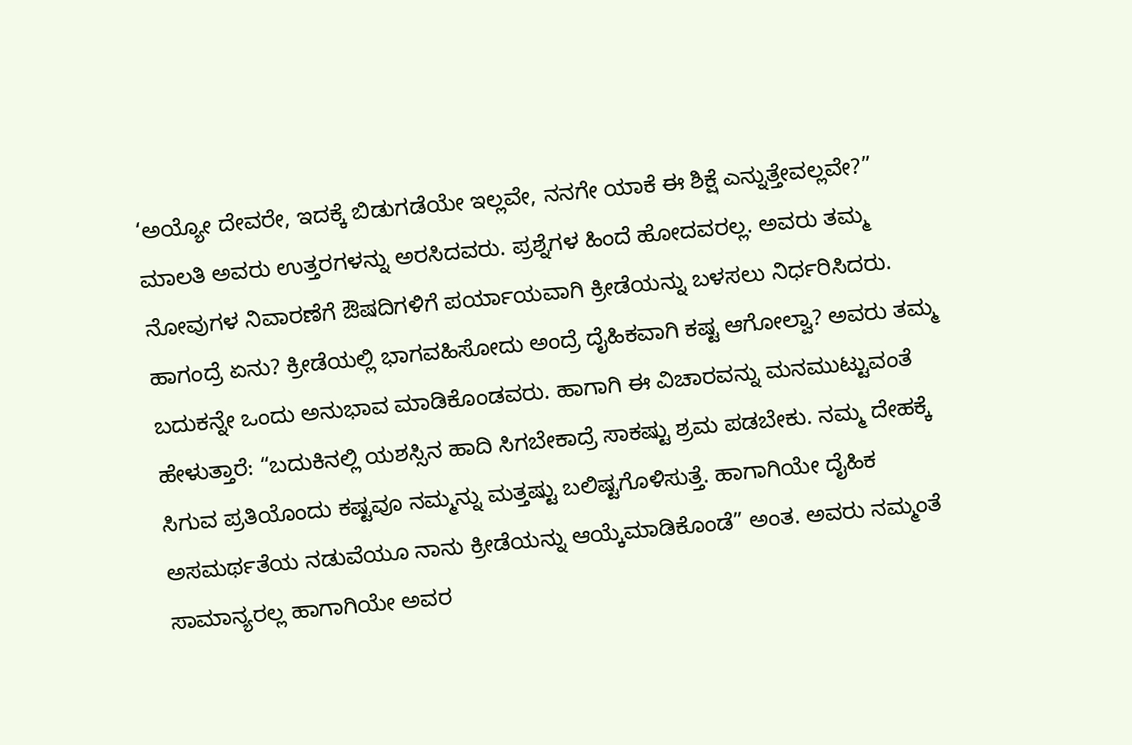‘ಅಯ್ಯೋ ದೇವರೇ, ಇದಕ್ಕೆ ಬಿಡುಗಡೆಯೇ ಇಲ್ಲವೇ, ನನಗೇ ಯಾಕೆ ಈ ಶಿಕ್ಷೆ ಎನ್ನುತ್ತೇವಲ್ಲವೇ?” ಮಾಲತಿ ಅವರು ಉತ್ತರಗಳನ್ನು ಅರಸಿದವರು. ಪ್ರಶ್ನೆಗಳ ಹಿಂದೆ ಹೋದವರಲ್ಲ. ಅವರು ತಮ್ಮ ನೋವುಗಳ ನಿವಾರಣೆಗೆ ಔಷದಿಗಳಿಗೆ ಪರ್ಯಾಯವಾಗಿ ಕ್ರೀಡೆಯನ್ನು ಬಳಸಲು ನಿರ್ಧರಿಸಿದರು. ಹಾಗಂದ್ರೆ ಏನು? ಕ್ರೀಡೆಯಲ್ಲಿ ಭಾಗವಹಿಸೋದು ಅಂದ್ರೆ ದೈಹಿಕವಾಗಿ ಕಷ್ಟ ಆಗೋಲ್ವಾ? ಅವರು ತಮ್ಮ ಬದುಕನ್ನೇ ಒಂದು ಅನುಭಾವ ಮಾಡಿಕೊಂಡವರು. ಹಾಗಾಗಿ ಈ ವಿಚಾರವನ್ನು ಮನಮುಟ್ಟುವಂತೆ ಹೇಳುತ್ತಾರೆ: “ಬದುಕಿನಲ್ಲಿ ಯಶಸ್ಸಿನ ಹಾದಿ ಸಿಗಬೇಕಾದ್ರೆ ಸಾಕಷ್ಟು ಶ್ರಮ ಪಡಬೇಕು. ನಮ್ಮ ದೇಹಕ್ಕೆ ಸಿಗುವ ಪ್ರತಿಯೊಂದು ಕಷ್ಟವೂ ನಮ್ಮನ್ನು ಮತ್ತಷ್ಟು ಬಲಿಷ್ಟಗೊಳಿಸುತ್ತೆ. ಹಾಗಾಗಿಯೇ ದೈಹಿಕ ಅಸಮರ್ಥತೆಯ ನಡುವೆಯೂ ನಾನು ಕ್ರೀಡೆಯನ್ನು ಆಯ್ಕೆಮಾಡಿಕೊಂಡೆ” ಅಂತ. ಅವರು ನಮ್ಮಂತೆ ಸಾಮಾನ್ಯರಲ್ಲ ಹಾಗಾಗಿಯೇ ಅವರ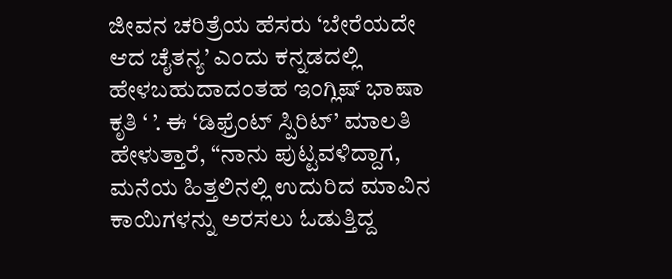ಜೀವನ ಚರಿತ್ರೆಯ ಹೆಸರು ‘ಬೇರೆಯದೇ ಆದ ಚೈತನ್ಯ’ ಎಂದು ಕನ್ನಡದಲ್ಲಿ ಹೇಳಬಹುದಾದಂತಹ ಇಂಗ್ಲಿಷ್ ಭಾಷಾ ಕೃತಿ ‘ ’. ಈ ‘ಡಿಫ್ರೆಂಟ್ ಸ್ಪಿರಿಟ್’ ಮಾಲತಿ ಹೇಳುತ್ತಾರೆ, “ನಾನು ಪುಟ್ಟವಳಿದ್ದಾಗ, ಮನೆಯ ಹಿತ್ತಲಿನಲ್ಲಿ ಉದುರಿದ ಮಾವಿನ ಕಾಯಿಗಳನ್ನು ಅರಸಲು ಓಡುತ್ತಿದ್ದ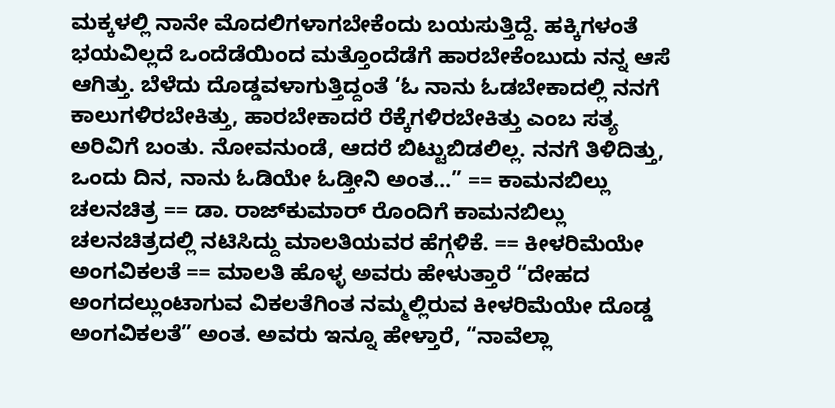ಮಕ್ಕಳಲ್ಲಿ ನಾನೇ ಮೊದಲಿಗಳಾಗಬೇಕೆಂದು ಬಯಸುತ್ತಿದ್ದೆ. ಹಕ್ಕಿಗಳಂತೆ ಭಯವಿಲ್ಲದೆ ಒಂದೆಡೆಯಿಂದ ಮತ್ತೊಂದೆಡೆಗೆ ಹಾರಬೇಕೆಂಬುದು ನನ್ನ ಆಸೆ ಆಗಿತ್ತು. ಬೆಳೆದು ದೊಡ್ಡವಳಾಗುತ್ತಿದ್ದಂತೆ ‘ಓ ನಾನು ಓಡಬೇಕಾದಲ್ಲಿ ನನಗೆ ಕಾಲುಗಳಿರಬೇಕಿತ್ತು, ಹಾರಬೇಕಾದರೆ ರೆಕ್ಕೆಗಳಿರಬೇಕಿತ್ತು ಎಂಬ ಸತ್ಯ ಅರಿವಿಗೆ ಬಂತು. ನೋವನುಂಡೆ, ಆದರೆ ಬಿಟ್ಟುಬಿಡಲಿಲ್ಲ. ನನಗೆ ತಿಳಿದಿತ್ತು, ಒಂದು ದಿನ, ನಾನು ಓಡಿಯೇ ಓಡ್ತೀನಿ ಅಂತ...” == ಕಾಮನಬಿಲ್ಲು ಚಲನಚಿತ್ರ == ಡಾ. ರಾಜ್‍ಕುಮಾರ್ ರೊಂದಿಗೆ ಕಾಮನಬಿಲ್ಲು ಚಲನಚಿತ್ರದಲ್ಲಿ ನಟಿಸಿದ್ದು ಮಾಲತಿಯವರ ಹೆಗ್ಗಳಿಕೆ. == ಕೀಳರಿಮೆಯೇ ಅಂಗವಿಕಲತೆ == ಮಾಲತಿ ಹೊಳ್ಳ ಅವರು ಹೇಳುತ್ತಾರೆ “ದೇಹದ ಅಂಗದಲ್ಲುಂಟಾಗುವ ವಿಕಲತೆಗಿಂತ ನಮ್ಮಲ್ಲಿರುವ ಕೀಳರಿಮೆಯೇ ದೊಡ್ಡ ಅಂಗವಿಕಲತೆ” ಅಂತ. ಅವರು ಇನ್ನೂ ಹೇಳ್ತಾರೆ, “ನಾವೆಲ್ಲಾ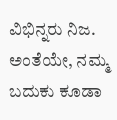ವಿಭಿನ್ನರು ನಿಜ. ಅಂತೆಯೇ, ನಮ್ಮ ಬದುಕು ಕೂಡಾ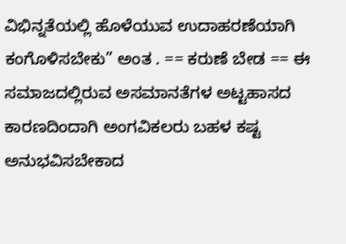ವಿಭಿನ್ನತೆಯಲ್ಲಿ ಹೊಳೆಯುವ ಉದಾಹರಣೆಯಾಗಿ ಕಂಗೊಳಿಸಬೇಕು” ಅಂತ . == ಕರುಣೆ ಬೇಡ == ಈ ಸಮಾಜದಲ್ಲಿರುವ ಅಸಮಾನತೆಗಳ ಅಟ್ಟಹಾಸದ ಕಾರಣದಿಂದಾಗಿ ಅಂಗವಿಕಲರು ಬಹಳ ಕಷ್ಟ ಅನುಭವಿಸಬೇಕಾದ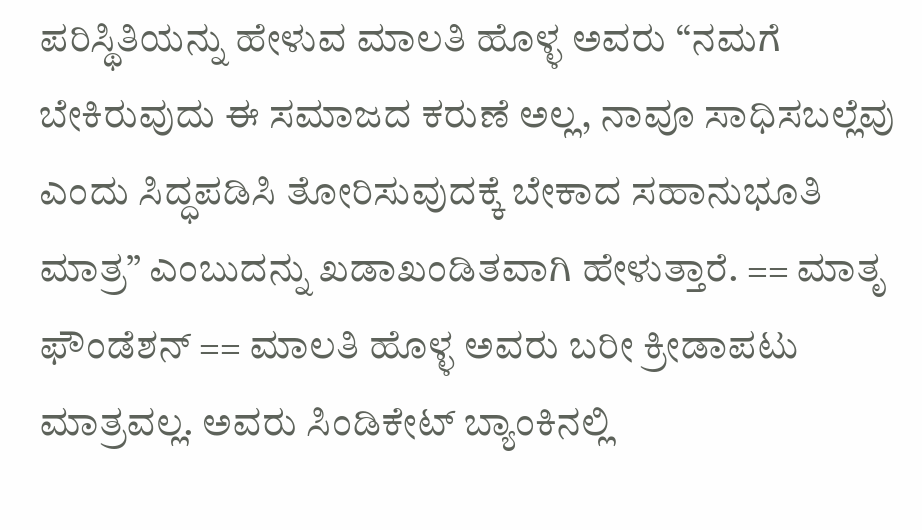ಪರಿಸ್ಥಿತಿಯನ್ನು ಹೇಳುವ ಮಾಲತಿ ಹೊಳ್ಳ ಅವರು “ನಮಗೆ ಬೇಕಿರುವುದು ಈ ಸಮಾಜದ ಕರುಣೆ ಅಲ್ಲ, ನಾವೂ ಸಾಧಿಸಬಲ್ಲೆವು ಎಂದು ಸಿದ್ಧಪಡಿಸಿ ತೋರಿಸುವುದಕ್ಕೆ ಬೇಕಾದ ಸಹಾನುಭೂತಿ ಮಾತ್ರ” ಎಂಬುದನ್ನು ಖಡಾಖಂಡಿತವಾಗಿ ಹೇಳುತ್ತಾರೆ. == ಮಾತೃ ಫೌಂಡೆಶನ್ == ಮಾಲತಿ ಹೊಳ್ಳ ಅವರು ಬರೀ ಕ್ರೀಡಾಪಟು ಮಾತ್ರವಲ್ಲ. ಅವರು ಸಿಂಡಿಕೇಟ್ ಬ್ಯಾಂಕಿನಲ್ಲಿ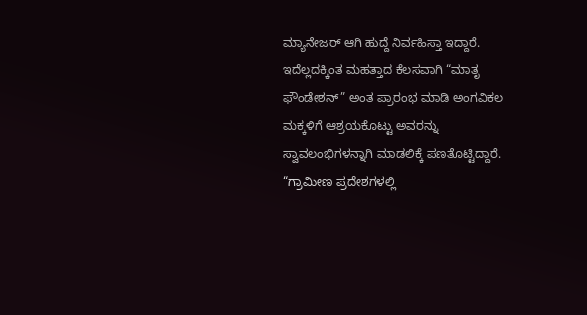ಮ್ಯಾನೇಜರ್ ಆಗಿ ಹುದ್ದೆ ನಿರ್ವಹಿಸ್ತಾ ಇದ್ದಾರೆ. ಇದೆಲ್ಲದಕ್ಕಿಂತ ಮಹತ್ತಾದ ಕೆಲಸವಾಗಿ “ಮಾತೃ ಫೌಂಡೇಶನ್” ಅಂತ ಪ್ರಾರಂಭ ಮಾಡಿ ಅಂಗವಿಕಲ ಮಕ್ಕಳಿಗೆ ಆಶ್ರಯಕೊಟ್ಟು ಅವರನ್ನು ಸ್ವಾವಲಂಭಿಗಳನ್ನಾಗಿ ಮಾಡಲಿಕ್ಕೆ ಪಣತೊಟ್ಟಿದ್ದಾರೆ. “ಗ್ರಾಮೀಣ ಪ್ರದೇಶಗಳಲ್ಲಿ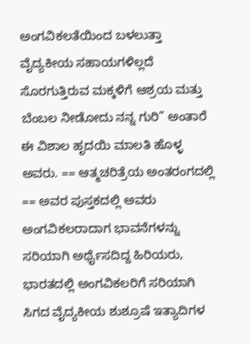ಅಂಗವಿಕಲತೆಯಿಂದ ಬಳಲುತ್ತಾ ವೈದ್ಯಕೀಯ ಸಹಾಯಗಳಿಲ್ಲದೆ ಸೊರಗುತ್ತಿರುವ ಮಕ್ಕಳಿಗೆ ಆಶ್ರಯ ಮತ್ತು ಬೆಂಬಲ ನೀಡೋದು ನನ್ನ ಗುರಿ” ಅಂತಾರೆ ಈ ವಿಶಾಲ ಹೃದಯಿ ಮಾಲತಿ ಹೊಳ್ಳ ಅವರು. == ಆತ್ಮಚರಿತ್ರೆಯ ಅಂತರಂಗದಲ್ಲಿ == ಅವರ ಪುಸ್ತಕದಲ್ಲಿ ಅವರು ಅಂಗವಿಕಲರಾದಾಗ ಭಾವನೆಗಳನ್ನು ಸರಿಯಾಗಿ ಅರ್ಥೈಸದಿದ್ದ ಹಿರಿಯರು, ಭಾರತದಲ್ಲಿ ಅಂಗವಿಕಲರಿಗೆ ಸರಿಯಾಗಿ ಸಿಗದ ವೈದ್ಯಕೀಯ ಶುಶ್ರೂಷೆ ಇತ್ಯಾದಿಗಳ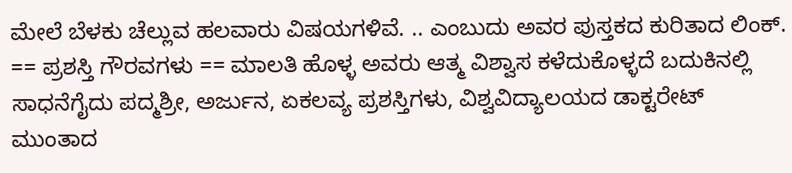ಮೇಲೆ ಬೆಳಕು ಚೆಲ್ಲುವ ಹಲವಾರು ವಿಷಯಗಳಿವೆ. .. ಎಂಬುದು ಅವರ ಪುಸ್ತಕದ ಕುರಿತಾದ ಲಿಂಕ್. == ಪ್ರಶಸ್ತಿ ಗೌರವಗಳು == ಮಾಲತಿ ಹೊಳ್ಳ ಅವರು ಆತ್ಮ ವಿಶ್ವಾಸ ಕಳೆದುಕೊಳ್ಳದೆ ಬದುಕಿನಲ್ಲಿ ಸಾಧನೆಗೈದು ಪದ್ಮಶ್ರೀ, ಅರ್ಜುನ, ಏಕಲವ್ಯ ಪ್ರಶಸ್ತಿಗಳು, ವಿಶ್ವವಿದ್ಯಾಲಯದ ಡಾಕ್ಟರೇಟ್ ಮುಂತಾದ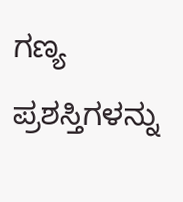ಗಣ್ಯ ಪ್ರಶಸ್ತಿಗಳನ್ನು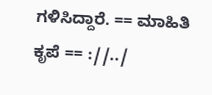ಗಳಿಸಿದ್ದಾರೆ. == ಮಾಹಿತಿ ಕೃಪೆ == ://../